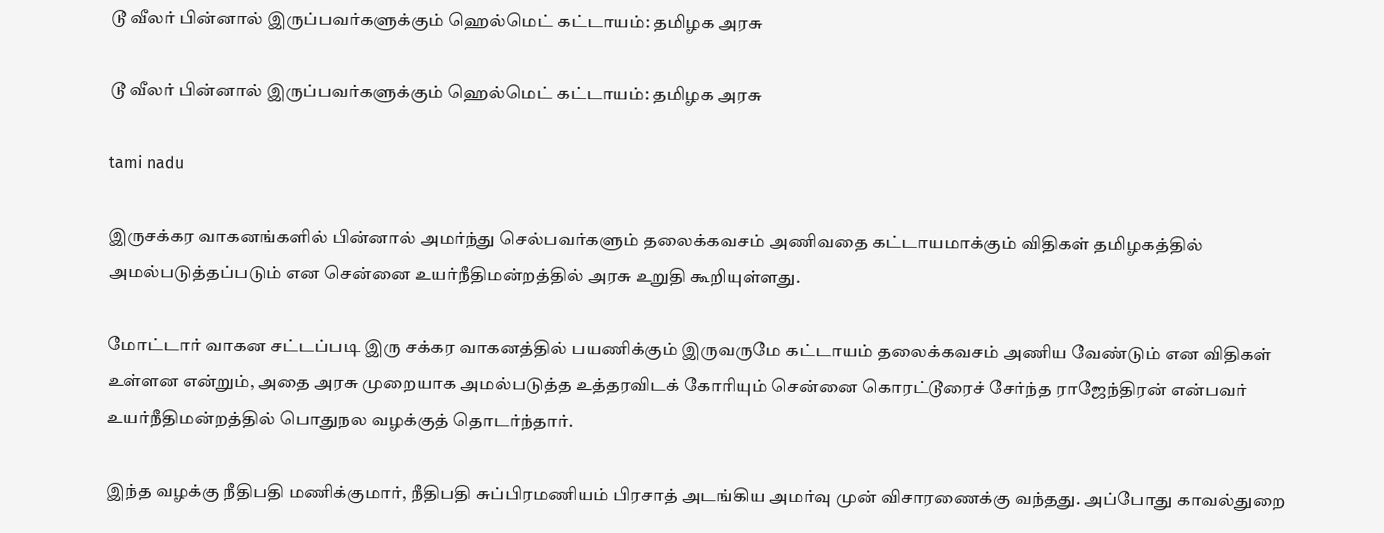டூ வீலர் பின்னால் இருப்பவர்களுக்கும் ஹெல்மெட் கட்டாயம்: தமிழக அரசு

டூ வீலர் பின்னால் இருப்பவர்களுக்கும் ஹெல்மெட் கட்டாயம்: தமிழக அரசு

tami nadu

இருசக்கர வாகனங்களில் பின்னால் அமர்ந்து செல்பவர்களும் தலைக்கவசம் அணிவதை கட்டாயமாக்கும் விதிகள் தமிழகத்தில் அமல்படுத்தப்படும் என சென்னை உயர்நீதிமன்றத்தில் அரசு உறுதி கூறியுள்ளது.

மோட்டார் வாகன சட்டப்படி ‌இரு சக்கர வாகனத்தில் பயணிக்கும் இருவருமே கட்டாயம் தலைக்கவசம் அணிய வேண்டும் என விதிகள் உள்ளன ‌என்றும், அதை அரசு முறையாக அமல்படுத்த உத்தரவிடக் கோரியும் சென்னை கொரட்டூரைச் சேர்ந்த ராஜேந்திரன் என்பவர் உயர்நீதிமன்றத்தில் பொதுநல வழக்குத் தொடர்ந்தார்.

இந்த வழக்கு நீதிபதி மணிக்குமார், நீதிபதி சுப்பிரமணியம் பிரசாத் அடங்கிய அமர்வு முன் விசாரணைக்கு வந்தது. அப்போது காவல்துறை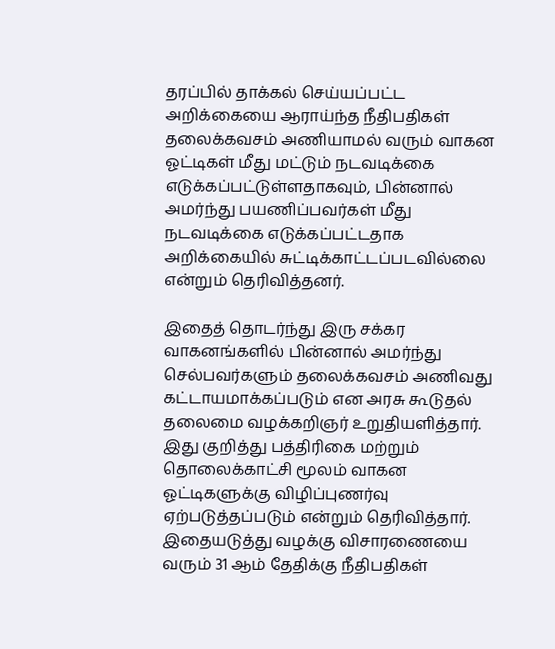தரப்பில் தாக்கல் செய்யப்பட்ட அறிக்கையை ஆராய்ந்த நீதிபதிகள் தலைக்கவசம் அணியாமல் வரும் வாகன ஓட்டிகள் மீது மட்டும் நடவடிக்கை எடுக்கப்பட்டுள்ளதாகவும், பின்னால் அமர்ந்து பயணிப்பவர்கள் மீது நடவடிக்கை எடுக்கப்பட்டதாக அறிக்கையில் சுட்டிக்காட்டப்படவில்லை என்றும் தெரிவித்தனர்.

இதைத் தொடர்ந்து இரு சக்கர வாகனங்களில் பின்னால் அமர்ந்து செல்பவர்களும் தலைக்கவச‌ம் அணிவது கட்டாயமாக்கப்படும் என அரசு கூடுதல் தலைமை வழக்‌கறிஞர் உறுதியளித்தார். இது குறித்து பத்திரிகை மற்றும் தொலைக்காட்சி மூலம் வாகன ஓட்டிகளுக்கு விழிப்புணர்வு ஏற்படுத்தப்படும் என்றும் தெரிவித்தார். இதையடுத்து வழக்கு விசாரணையை வரும் 31 ஆம் தேதிக்கு நீதிபதிகள்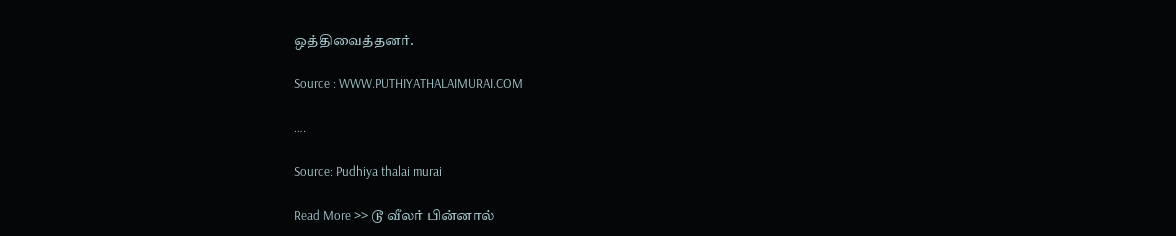ஒத்திவைத்தனர்.

Source : WWW.PUTHIYATHALAIMURAI.COM

….

Source: Pudhiya thalai murai

Read More >> டூ வீலர் பின்னால்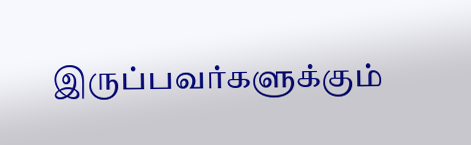இருப்பவர்களுக்கும்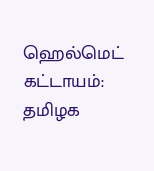ஹெல்மெட் கட்டாயம்: தமிழக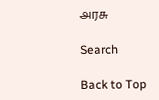அரசு

Search

Back to Top